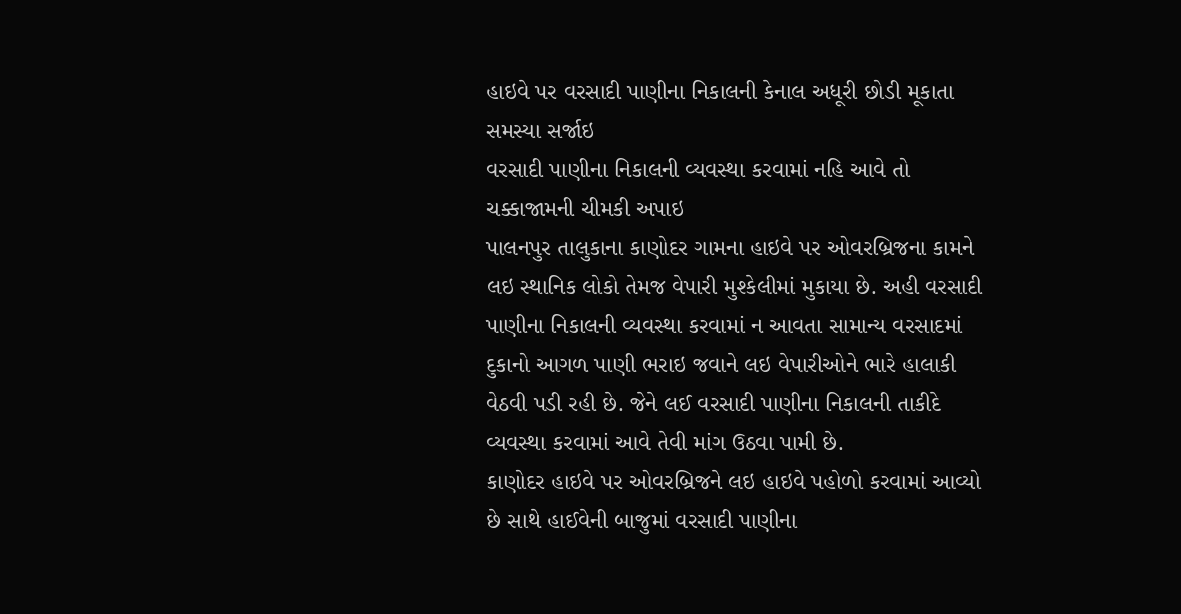હાઇવે પર વરસાદી પાણીના નિકાલની કેનાલ અધૂરી છોડી મૂકાતા સમસ્યા સર્જાઇ
વરસાદી પાણીના નિકાલની વ્યવસ્થા કરવામાં નહિ આવે તો ચક્કાજામની ચીમકી અપાઇ
પાલનપુર તાલુકાના કાણોદર ગામના હાઇવે પર ઓવરબ્રિજના કામને લઇ સ્થાનિક લોકો તેમજ વેપારી મુશ્કેલીમાં મુકાયા છે. અહી વરસાદી પાણીના નિકાલની વ્યવસ્થા કરવામાં ન આવતા સામાન્ય વરસાદમાં દુકાનો આગળ પાણી ભરાઇ જવાને લઇ વેપારીઓને ભારે હાલાકી વેઠવી પડી રહી છે. જેને લઈ વરસાદી પાણીના નિકાલની તાકીદે વ્યવસ્થા કરવામાં આવે તેવી માંગ ઉઠવા પામી છે.
કાણોદર હાઇવે પર ઓવરબ્રિજને લઇ હાઇવે પહોળો કરવામાં આવ્યો છે સાથે હાઈવેની બાજુમાં વરસાદી પાણીના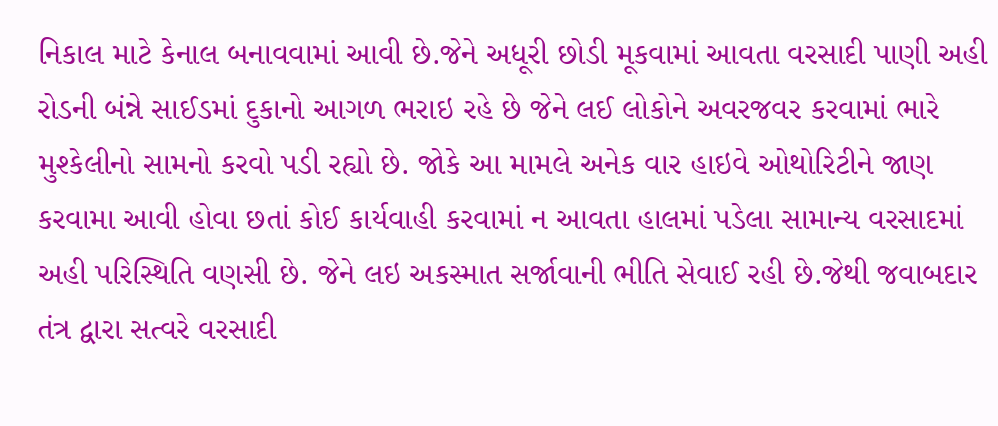નિકાલ માટે કેનાલ બનાવવામાં આવી છે.જેને અધૂરી છોડી મૂકવામાં આવતા વરસાદી પાણી અહી રોડની બંન્ને સાઈડમાં દુકાનો આગળ ભરાઇ રહે છે જેને લઈ લોકોને અવરજવર કરવામાં ભારે મુશ્કેલીનો સામનો કરવો પડી રહ્યો છે. જોકે આ મામલે અનેક વાર હાઇવે ઓથોરિટીને જાણ કરવામા આવી હોવા છતાં કોઈ કાર્યવાહી કરવામાં ન આવતા હાલમાં પડેલા સામાન્ય વરસાદમાં અહી પરિસ્થિતિ વણસી છે. જેને લઇ અકસ્માત સર્જાવાની ભીતિ સેવાઈ રહી છે.જેથી જવાબદાર તંત્ર દ્વારા સત્વરે વરસાદી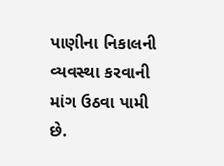પાણીના નિકાલની વ્યવસ્થા કરવાની માંગ ઉઠવા પામી છે.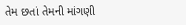તેમ છતાં તેમની માંગણી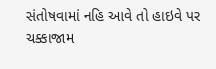સંતોષવામાં નહિ આવે તો હાઇવે પર ચક્કાજામ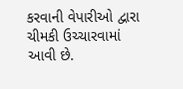કરવાની વેપારીઓ દ્વારા ચીમકી ઉચ્ચારવામાં આવી છે.